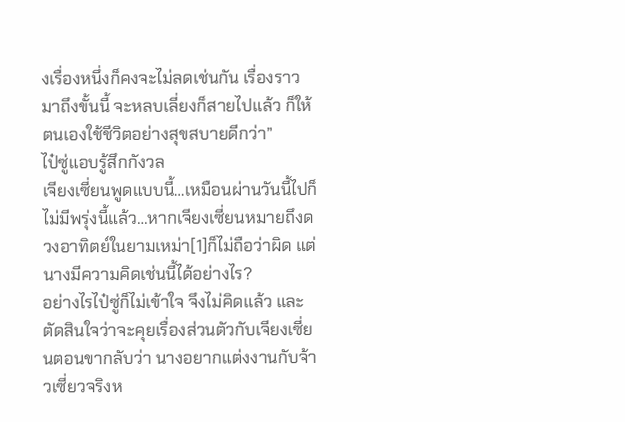งเรื่องหนึ่งก็คงจะไม่ลดเช่นกัน เรื่องราวมาถึงขั้นนี้ จะหลบเลี่ยงก็สายไปแล้ว ก็ให้ตนเองใช้ชีวิตอย่างสุขสบายดีกว่า”
ไป๋ซู่แอบรู้สึกกังวล
เจียงเซี่ยนพูดแบบนี้…เหมือนผ่านวันนี้ไปก็ไม่มีพรุ่งนี้แล้ว…หากเจียงเซี่ยนหมายถึงดวงอาทิตย์ในยามเหม่า[1]ก็ไม่ถือว่าผิด แต่นางมีความคิดเช่นนี้ได้อย่างไร?
อย่างไรไป๋ซู่ก็ไม่เข้าใจ จึงไม่คิดแล้ว และตัดสินใจว่าจะคุยเรื่องส่วนตัวกับเจียงเซี่ยนตอนขากลับว่า นางอยากแต่งงานกับจ้าวเซี่ยวจริงห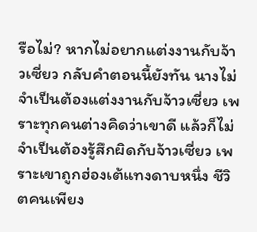รือไม่? หากไม่อยากแต่งงานกับจ้าวเซี่ยว กลับคำตอนนี้ยังทัน นางไม่จำเป็นต้องแต่งงานกับจ้าวเซี่ยว เพราะทุกคนต่างคิดว่าเขาดี แล้วก็ไม่จำเป็นต้องรู้สึกผิดกับจ้าวเซี่ยว เพราะเขาถูกฮ่องเต้แทงดาบหนึ่ง ชีวิตคนเพียง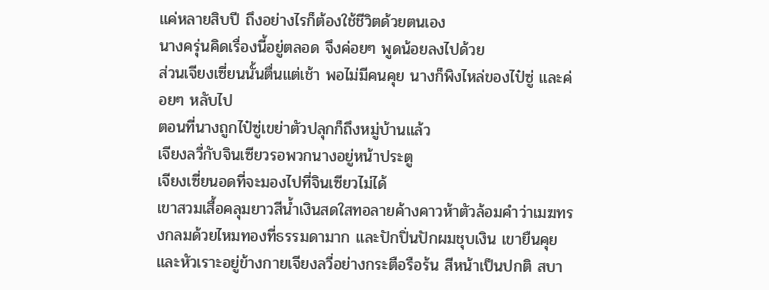แค่หลายสิบปี ถึงอย่างไรก็ต้องใช้ชีวิตด้วยตนเอง
นางครุ่นคิดเรื่องนี้อยู่ตลอด จึงค่อยๆ พูดน้อยลงไปด้วย
ส่วนเจียงเซี่ยนนั้นตื่นแต่เช้า พอไม่มีคนคุย นางก็พิงไหล่ของไป๋ซู่ และค่อยๆ หลับไป
ตอนที่นางถูกไป๋ซู่เขย่าตัวปลุกก็ถึงหมู่บ้านแล้ว
เจียงลวี่กับจินเซียวรอพวกนางอยู่หน้าประตู
เจียงเซี่ยนอดที่จะมองไปที่จินเซียวไม่ได้
เขาสวมเสื้อคลุมยาวสีน้ำเงินสดใสทอลายค้างคาวห้าตัวล้อมคำว่าเมฆทรงกลมด้วยไหมทองที่ธรรมดามาก และปักปิ่นปักผมชุบเงิน เขายืนคุยและหัวเราะอยู่ข้างกายเจียงลวี่อย่างกระตือรือร้น สีหน้าเป็นปกติ สบา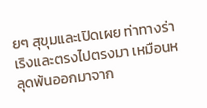ยๆ สุขุมและเปิดเผย ท่าทางร่าเริงและตรงไปตรงมา เหมือนหลุดพ้นออกมาจาก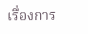เรื่องการ